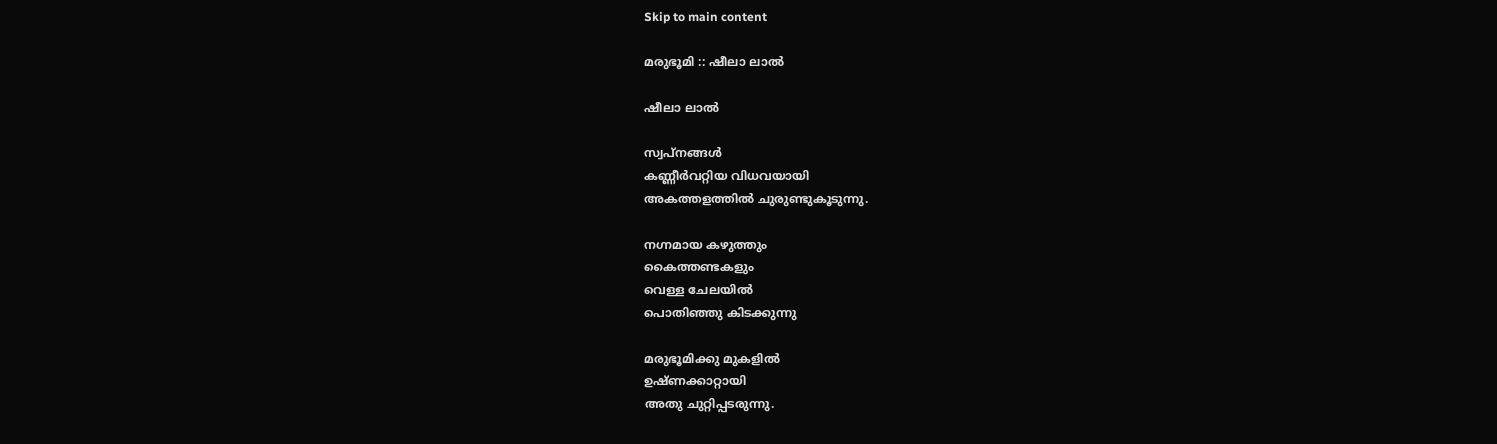Skip to main content

മരുഭൂമി :: ഷീലാ ലാല്‍

ഷീലാ ലാല്‍

സ്വപ്നങ്ങള്‍
കണ്ണീര്‍വറ്റിയ വിധവയായി
അകത്തളത്തില്‍ ചുരുണ്ടുകൂടുന്നു.

നഗ്നമായ കഴുത്തും
കൈത്തണ്ടകളും
വെള്ള ചേലയില്‍
പൊതിഞ്ഞു കിടക്കുന്നു

മരുഭൂമിക്കു മുകളില്‍
ഉഷ്ണക്കാറ്റായി
അതു ചുറ്റിപ്പടരുന്നു.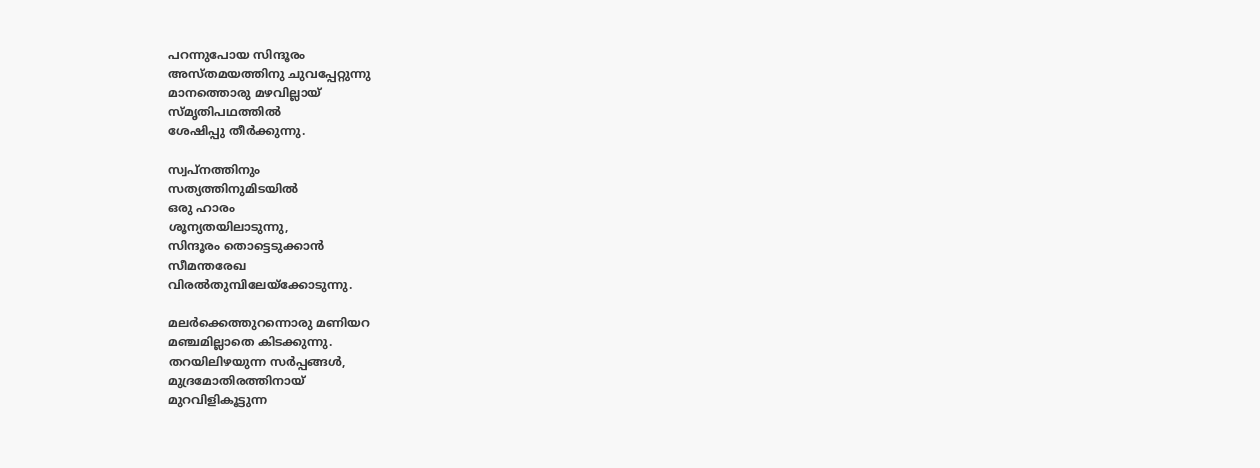പറന്നുപോയ സിന്ദൂരം
അസ്തമയത്തിനു ചുവപ്പേറ്റുന്നു
മാനത്തൊരു മഴവില്ലായ്
സ്മൃതിപഥത്തില്‍
ശേഷിപ്പു തീര്‍ക്കുന്നു.

സ്വപ്നത്തിനും
സത്യത്തിനുമിടയില്‍
ഒരു ഹാരം
ശൂന്യതയിലാടുന്നു,
സിന്ദൂരം തൊട്ടെടുക്കാന്‍
സീമന്തരേഖ
വിരല്‍തുമ്പിലേയ്ക്കോടുന്നു.

മലര്‍ക്കെത്തുറന്നൊരു മണിയറ
മഞ്ചമില്ലാതെ കിടക്കുന്നു.
തറയിലിഴയുന്ന സര്‍പ്പങ്ങൾ,
മുദ്രമോതിരത്തിനായ്‌
മുറവിളികൂട്ടുന്ന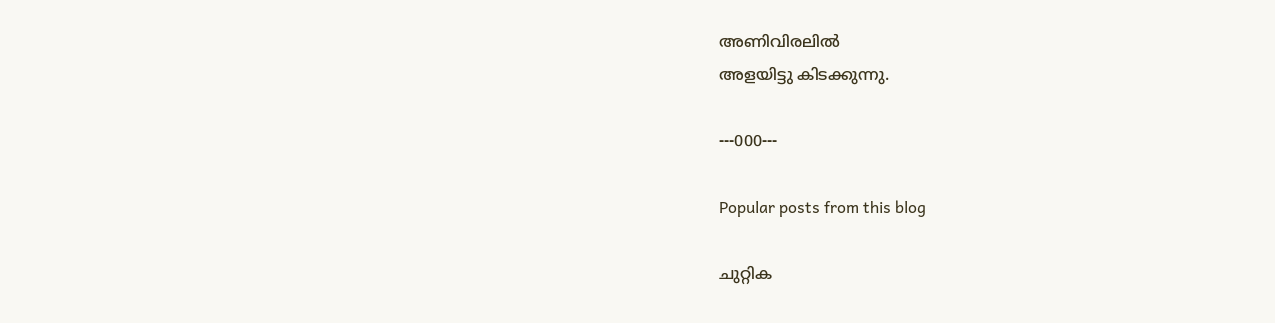അണിവിരലില്‍
അളയിട്ടു കിടക്കുന്നു.

---000---

Popular posts from this blog

ചുറ്റിക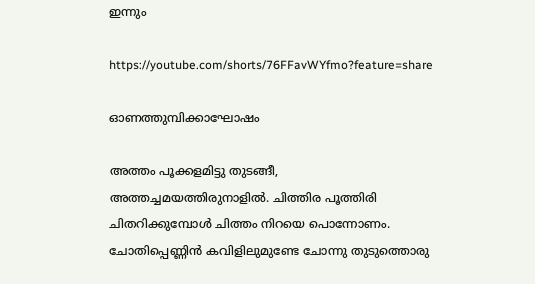ഇന്നും

https://youtube.com/shorts/76FFavWYfmo?feature=share

ഓണത്തുമ്പിക്കാഘോഷം

അത്തം പൂക്കളമിട്ടു തുടങ്ങീ, അത്തച്ചമയത്തിരുനാളിൽ. ചിത്തിര പൂത്തിരി  ചിതറിക്കുമ്പോൾ ചിത്തം നിറയെ പൊന്നോണം. ചോതിപ്പെണ്ണിൻ കവിളിലുമുണ്ടേ ചോന്നു തുടുത്തൊരു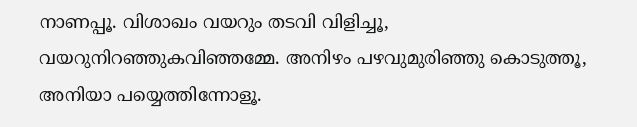നാണപ്പൂ. വിശാഖം വയറും തടവി വിളിച്ചൂ, വയറുനിറഞ്ഞുകവിഞ്ഞമ്മേ. അനിഴം പഴവുമുരിഞ്ഞു കൊടുത്തൂ, അനിയാ പയ്യെത്തിന്നോളൂ.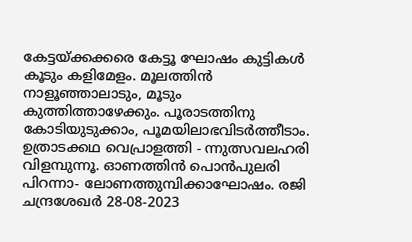കേട്ടയ്ക്കക്കരെ കേട്ടൂ ഘോഷം കുട്ടികൾ കൂടും കളിമേളം. മൂലത്തിൻ നാളൂഞ്ഞാലാടും, മൂടും കുത്തിത്താഴേക്കും. പൂരാടത്തിനു കോടിയുടുക്കാം, പൂമയിലാഭവിടർത്തീടാം. ഉത്രാടക്കഥ വെപ്രാളത്തി - ന്നുത്സവലഹരി വിളമ്പുന്നൂ. ഓണത്തിൻ പൊൻപുലരി പിറന്നാ- ലോണത്തുമ്പിക്കാഘോഷം. രജി ചന്ദ്രശേഖർ 28-08-2023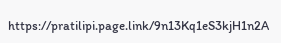https://pratilipi.page.link/9n13Kq1eS3kjH1n2A